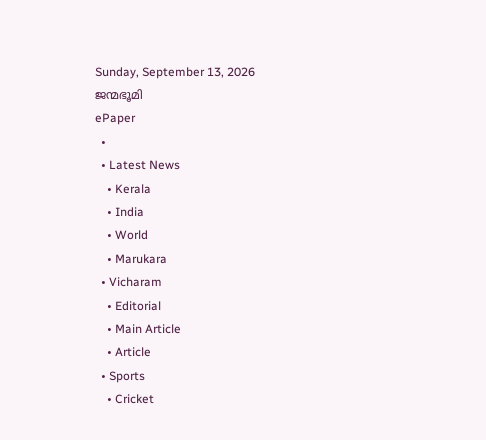Sunday, September 13, 2026
ജന്മഭൂമി
ePaper
  •
  • Latest News
    • Kerala
    • India
    • World
    • Marukara
  • Vicharam
    • Editorial
    • Main Article
    • Article
  • Sports
    • Cricket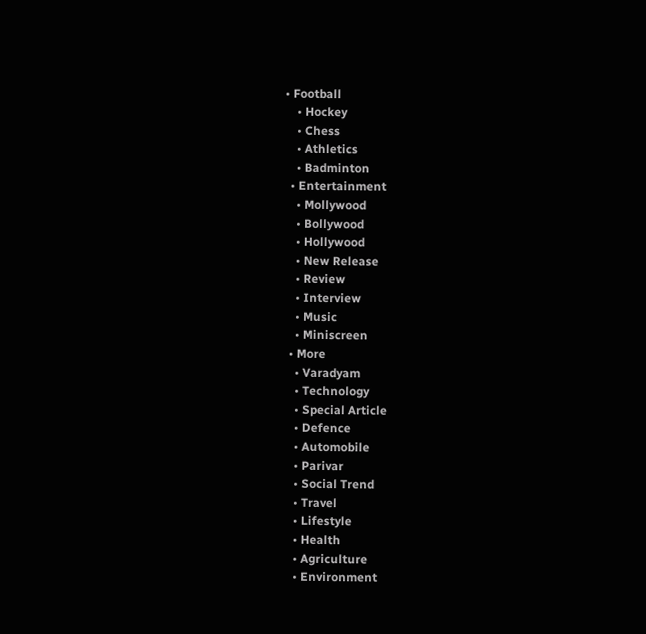• Football
    • Hockey
    • Chess
    • Athletics
    • Badminton
  • Entertainment
    • Mollywood
    • Bollywood
    • Hollywood
    • New Release
    • Review
    • Interview
    • Music
    • Miniscreen
  • More
    • Varadyam
    • Technology
    • Special Article
    • Defence
    • Automobile
    • Parivar
    • Social Trend
    • Travel
    • Lifestyle
    • Health
    • Agriculture
    • Environment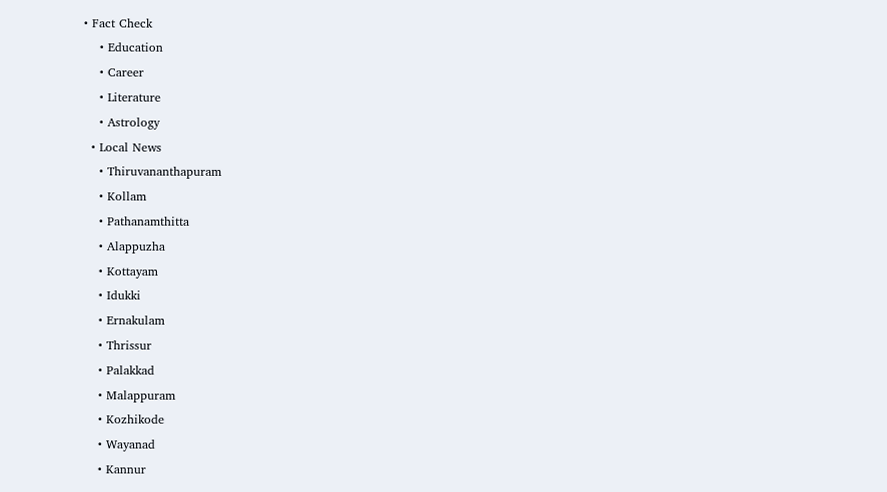• Fact Check
    • Education
    • Career
    • Literature
    • Astrology
  • Local News
    • Thiruvananthapuram
    • Kollam
    • Pathanamthitta
    • Alappuzha
    • Kottayam
    • Idukki
    • Ernakulam
    • Thrissur
    • Palakkad
    • Malappuram
    • Kozhikode
    • Wayanad
    • Kannur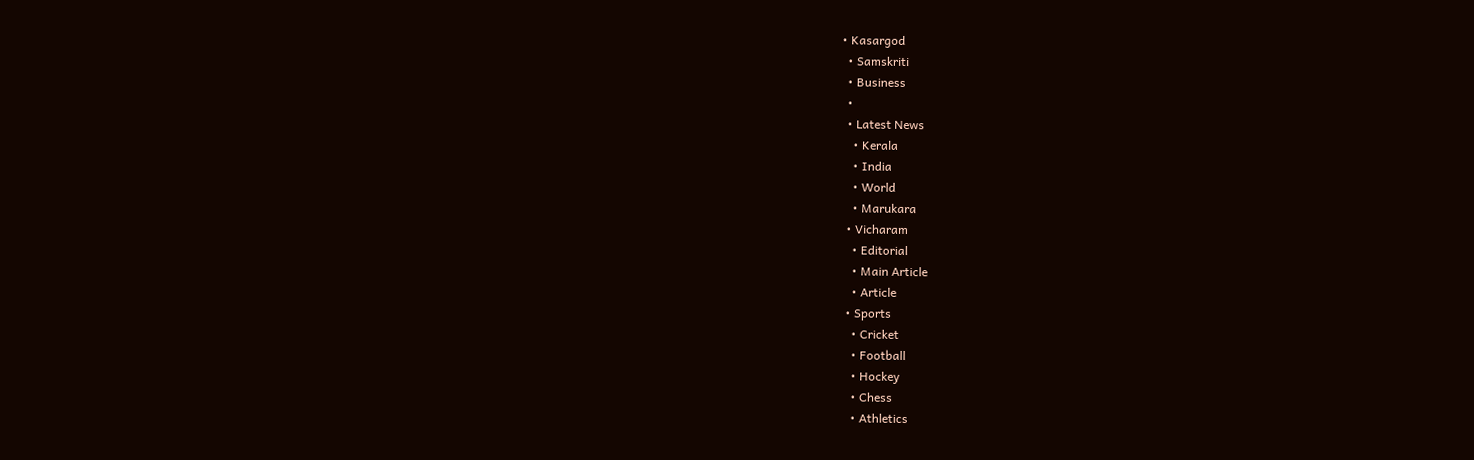• Kasargod
  • Samskriti
  • Business
  •
  • Latest News
    • Kerala
    • India
    • World
    • Marukara
  • Vicharam
    • Editorial
    • Main Article
    • Article
  • Sports
    • Cricket
    • Football
    • Hockey
    • Chess
    • Athletics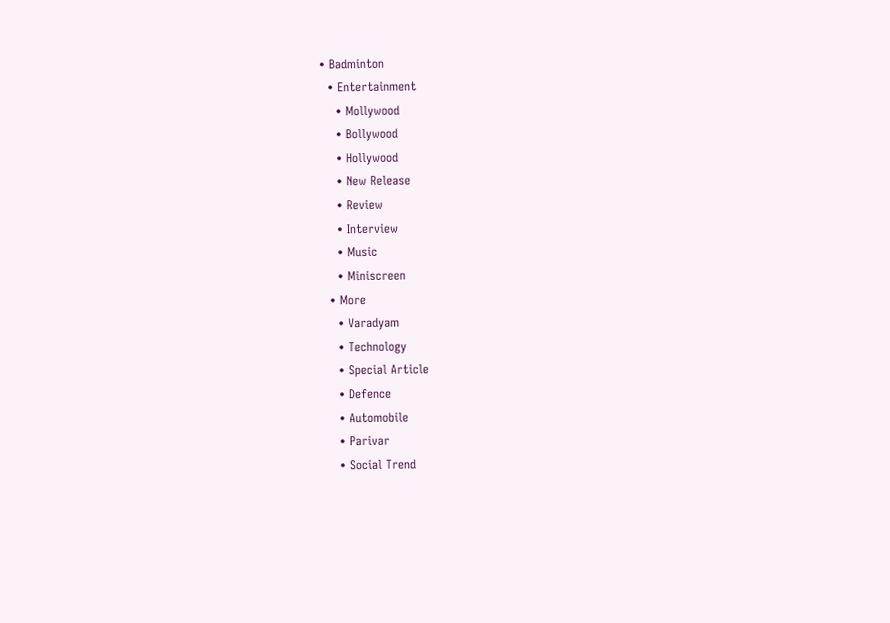• Badminton
  • Entertainment
    • Mollywood
    • Bollywood
    • Hollywood
    • New Release
    • Review
    • Interview
    • Music
    • Miniscreen
  • More
    • Varadyam
    • Technology
    • Special Article
    • Defence
    • Automobile
    • Parivar
    • Social Trend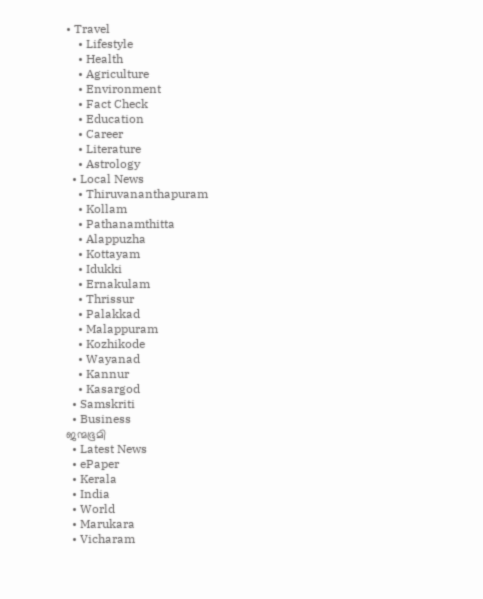• Travel
    • Lifestyle
    • Health
    • Agriculture
    • Environment
    • Fact Check
    • Education
    • Career
    • Literature
    • Astrology
  • Local News
    • Thiruvananthapuram
    • Kollam
    • Pathanamthitta
    • Alappuzha
    • Kottayam
    • Idukki
    • Ernakulam
    • Thrissur
    • Palakkad
    • Malappuram
    • Kozhikode
    • Wayanad
    • Kannur
    • Kasargod
  • Samskriti
  • Business
ജന്മഭൂമി
  • Latest News
  • ePaper
  • Kerala
  • India
  • World
  • Marukara
  • Vicharam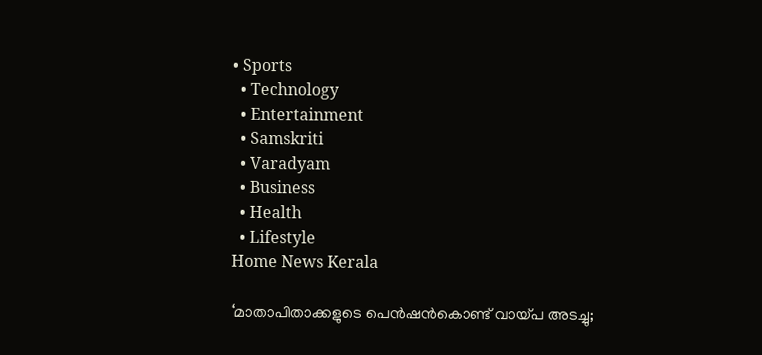• Sports
  • Technology
  • Entertainment
  • Samskriti
  • Varadyam
  • Business
  • Health
  • Lifestyle
Home News Kerala

‘മാതാപിതാക്കളുടെ പെന്‍ഷന്‍കൊണ്ട് വായ്‌പ അടച്ചു;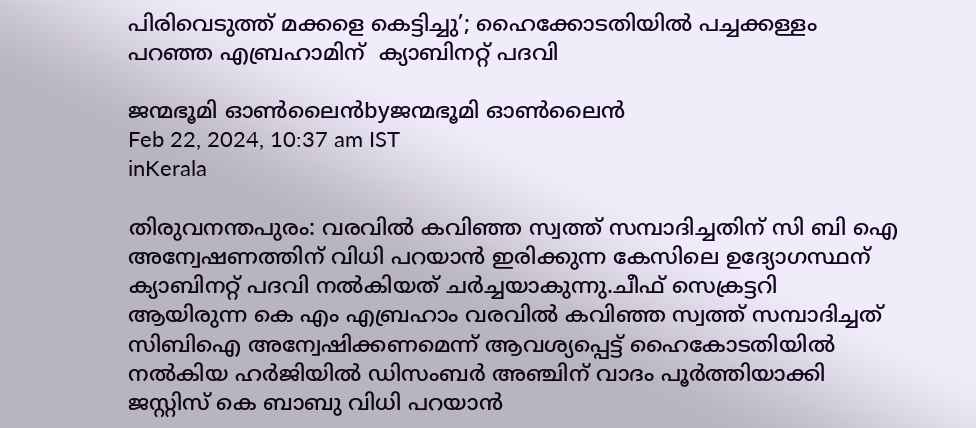പിരിവെടുത്ത് മക്കളെ കെട്ടിച്ചു’; ഹൈക്കോടതിയില്‍ പച്ചക്കള്ളം പറഞ്ഞ എബ്രഹാമിന്  ക്യാബിനറ്റ് പദവി

ജന്മഭൂമി ഓണ്‍ലൈന്‍byജന്മഭൂമി ഓണ്‍ലൈന്‍
Feb 22, 2024, 10:37 am IST
inKerala

തിരുവനന്തപുരം: വരവില്‍ കവിഞ്ഞ സ്വത്ത് സമ്പാദിച്ചതിന് സി ബി ഐ അന്വേഷണത്തിന് വിധി പറയാന്‍ ഇരിക്കുന്ന കേസിലെ ഉദ്യോഗസ്ഥന് ക്യാബിനറ്റ് പദവി നല്‍കിയത് ചര്‍ച്ചയാകുന്നു.ചീഫ് സെക്രട്ടറി ആയിരുന്ന കെ എം എബ്രഹാം വരവില്‍ കവിഞ്ഞ സ്വത്ത് സമ്പാദിച്ചത് സിബിഐ അന്വേഷിക്കണമെന്ന് ആവശ്യപ്പെട്ട് ഹൈകോടതിയില്‍ നല്‍കിയ ഹര്‍ജിയില്‍ ഡിസംബര്‍ അഞ്ചിന് വാദം പൂര്‍ത്തിയാക്കി ജസ്റ്റിസ് കെ ബാബു വിധി പറയാന്‍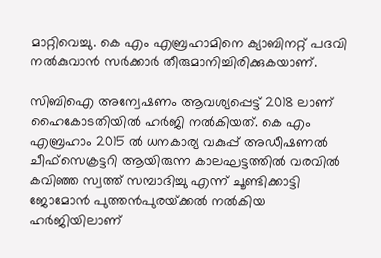മാറ്റിവെച്ചു. കെ എം എബ്രഹാമിനെ ക്യാബിനറ്റ് പദവി നല്‍കുവാന്‍ സര്‍ക്കാര്‍ തീരുമാനിച്ചിരിക്കുകയാണ്.

സിബിഐ അന്വേഷണം ആവശ്യപ്പെട്ട് 2018 ലാണ് ഹൈകോടതിയില്‍ ഹര്‍ജി നല്‍കിയത്. കെ എം എബ്രഹാം 2015 ല്‍ ധനകാര്യ വകുപ്പ് അഡീഷണല്‍ ചീഫ്‌സെക്രട്ടറി ആയിരുന്ന കാലഘട്ടത്തില്‍ വരവില്‍ കവിഞ്ഞ സ്വത്ത് സമ്പാദിച്ചു എന്ന് ചൂണ്ടിക്കാട്ടി ജോമോന്‍ പുത്തന്‍പുരയ്‌ക്കല്‍ നല്‍കിയ ഹര്‍ജിയിലാണ്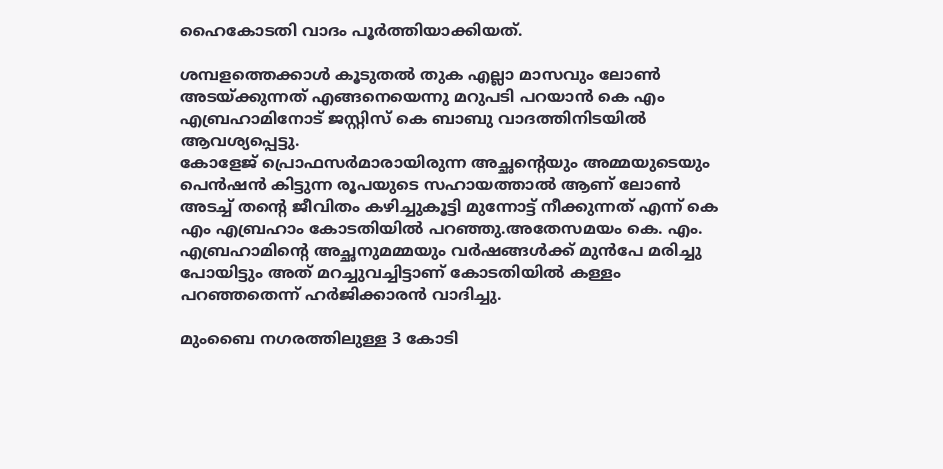ഹൈകോടതി വാദം പൂര്‍ത്തിയാക്കിയത്.

ശമ്പളത്തെക്കാള്‍ കൂടുതല്‍ തുക എല്ലാ മാസവും ലോണ്‍ അടയ്‌ക്കുന്നത് എങ്ങനെയെന്നു മറുപടി പറയാന്‍ കെ എം എബ്രഹാമിനോട് ജസ്റ്റിസ് കെ ബാബു വാദത്തിനിടയില്‍ ആവശ്യപ്പെട്ടു.
കോളേജ് പ്രൊഫസര്‍മാരായിരുന്ന അച്ഛന്റെയും അമ്മയുടെയും പെന്‍ഷന്‍ കിട്ടുന്ന രൂപയുടെ സഹായത്താല്‍ ആണ് ലോണ്‍ അടച്ച് തന്റെ ജീവിതം കഴിച്ചുകൂട്ടി മുന്നോട്ട് നീക്കുന്നത് എന്ന് കെ എം എബ്രഹാം കോടതിയില്‍ പറഞ്ഞു.അതേസമയം കെ. എം. എബ്രഹാമിന്റെ അച്ഛനുമമ്മയും വര്‍ഷങ്ങള്‍ക്ക് മുന്‍പേ മരിച്ചു പോയിട്ടും അത് മറച്ചുവച്ചിട്ടാണ് കോടതിയില്‍ കള്ളം പറഞ്ഞതെന്ന് ഹര്‍ജിക്കാരന്‍ വാദിച്ചു.

മുംബൈ നഗരത്തിലുള്ള 3 കോടി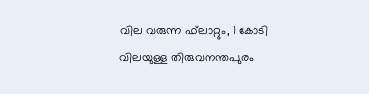വില വരുന്ന ഫ്‌ലാറ്റും, 1 കോടി വിലയുള്ള തിരുവനന്തപുരം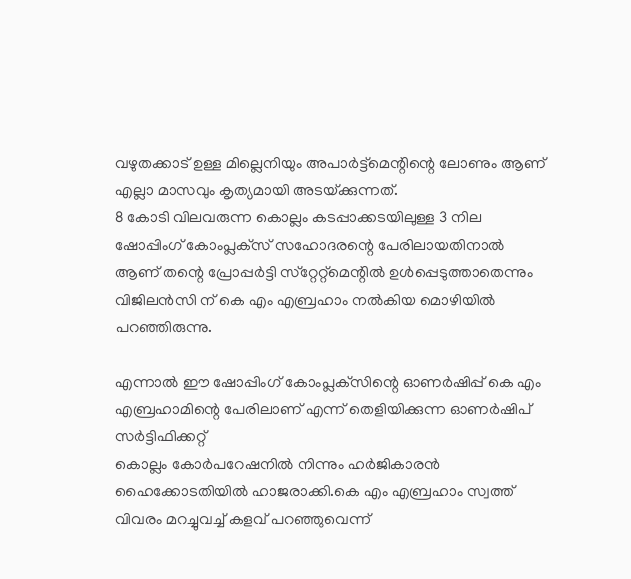വഴുതക്കാട് ഉള്ള മില്ലെനിയും അപാര്‍ട്ട്‌മെന്റിന്റെ ലോണും ആണ് എല്ലാ മാസവും കൃത്യമായി അടയ്‌ക്കുന്നത്.
8 കോടി വിലവരുന്ന കൊല്ലം കടപ്പാക്കടയിലുള്ള 3 നില ഷോപ്പിംഗ് കോംപ്ലക്‌സ് സഹോദരന്റെ പേരിലായതിനാല്‍ ആണ് തന്റെ പ്രോപ്പര്‍ട്ടി സ്‌റ്റേറ്റ്‌മെന്റില്‍ ഉള്‍പ്പെടുത്താതെന്നും വിജിലന്‍സി ന് കെ എം എബ്രഹാം നല്‍കിയ മൊഴിയില്‍ പറഞ്ഞിരുന്നു.

എന്നാല്‍ ഈ ഷോപ്പിംഗ് കോംപ്ലക്‌സിന്റെ ഓണര്‍ഷിപ്പ് കെ എം എബ്രഹാമിന്റെ പേരിലാണ് എന്ന് തെളിയിക്കുന്ന ഓണര്‍ഷിപ് സര്‍ട്ടിഫിക്കറ്റ്
കൊല്ലം കോര്‍പറേഷനില്‍ നിന്നും ഹര്‍ജികാരന്‍ ഹൈക്കോടതിയില്‍ ഹാജരാക്കി.കെ എം എബ്രഹാം സ്വത്ത് വിവരം മറച്ചുവച്ച് കളവ് പറഞ്ഞുവെന്ന്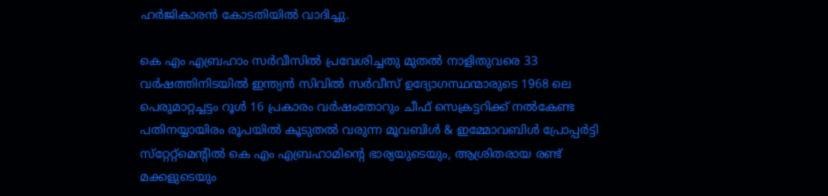ഹര്‍ജികാരന്‍ കോടതിയില്‍ വാദിച്ചു.

കെ എം എബ്രഹാം സര്‍വീസില്‍ പ്രവേശിച്ചതു മുതല്‍ നാളിതുവരെ 33 വര്‍ഷത്തിനിടയില്‍ ഇന്ത്യന്‍ സിവില്‍ സര്‍വീസ് ഉദ്യോഗസ്ഥന്മാരുടെ 1968 ലെ പെരുമാറ്റച്ചട്ടം റൂള്‍ 16 പ്രകാരം വര്‍ഷംതോറും ചീഫ് സെക്രട്ടറിക്ക് നല്‍കേണ്ട പതിനയ്യായിരം രൂപയില്‍ കൂടുതല്‍ വരുന്ന മൂവബിള്‍ & ഇമ്മോവബിള്‍ പ്രോപ്പര്‍ട്ടി സ്‌റ്റേറ്റ്‌മെന്റില്‍ കെ എം എബ്രഹാമിന്റെ ഭാര്യയുടെയും, ആശ്രിതരായ രണ്ട് മക്കളുടെയും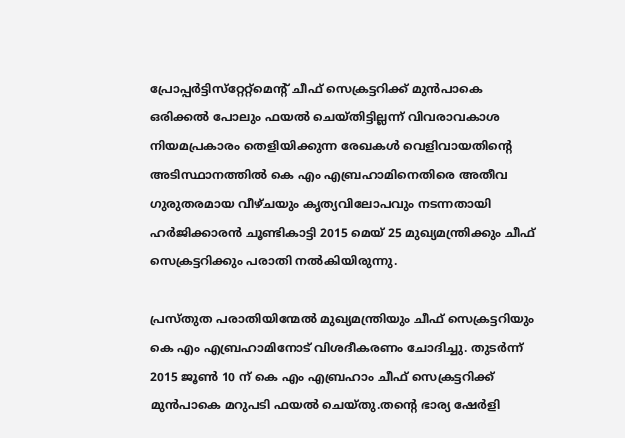പ്രോപ്പര്‍ട്ടിസ്‌റ്റേറ്റ്‌മെന്റ് ചീഫ് സെക്രട്ടറിക്ക് മുന്‍പാകെ ഒരിക്കല്‍ പോലും ഫയല്‍ ചെയ്തിട്ടില്ലന്ന് വിവരാവകാശ നിയമപ്രകാരം തെളിയിക്കുന്ന രേഖകള്‍ വെളിവായതിന്റെ അടിസ്ഥാനത്തില്‍ കെ എം എബ്രഹാമിനെതിരെ അതീവ ഗുരുതരമായ വീഴ്ചയും കൃത്യവിലോപവും നടന്നതായി ഹര്‍ജിക്കാരന്‍ ചൂണ്ടികാട്ടി 2015 മെയ് 25 മുഖ്യമന്ത്രിക്കും ചീഫ് സെക്രട്ടറിക്കും പരാതി നല്‍കിയിരുന്നു.

പ്രസ്തുത പരാതിയിന്മേല്‍ മുഖ്യമന്ത്രിയും ചീഫ് സെക്രട്ടറിയും കെ എം എബ്രഹാമിനോട് വിശദീകരണം ചോദിച്ചു. തുടര്‍ന്ന് 2015 ജൂണ്‍ 10 ന് കെ എം എബ്രഹാം ചീഫ് സെക്രട്ടറിക്ക് മുന്‍പാകെ മറുപടി ഫയല്‍ ചെയ്തു.തന്റെ ഭാര്യ ഷേര്‍ളി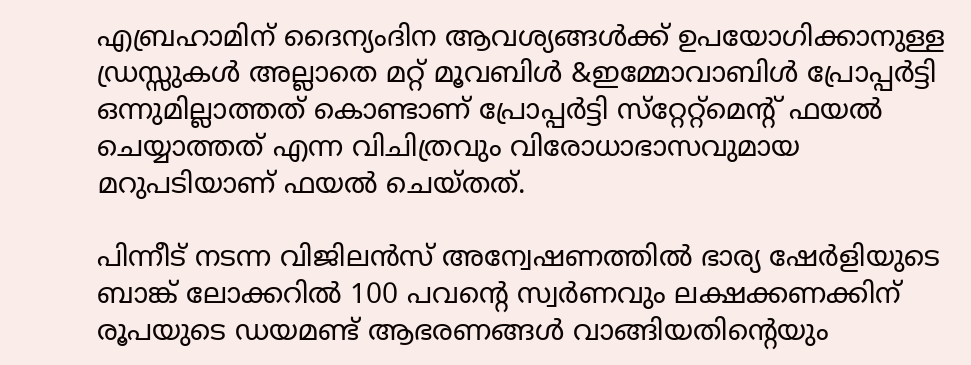എബ്രഹാമിന് ദൈന്യംദിന ആവശ്യങ്ങള്‍ക്ക് ഉപയോഗിക്കാനുള്ള ഡ്രസ്സുകള്‍ അല്ലാതെ മറ്റ് മൂവബിള്‍ &ഇമ്മോവാബിള്‍ പ്രോപ്പര്‍ട്ടി ഒന്നുമില്ലാത്തത് കൊണ്ടാണ് പ്രോപ്പര്‍ട്ടി സ്‌റ്റേറ്റ്‌മെന്റ് ഫയല്‍ ചെയ്യാത്തത് എന്ന വിചിത്രവും വിരോധാഭാസവുമായ മറുപടിയാണ് ഫയല്‍ ചെയ്തത്.

പിന്നീട് നടന്ന വിജിലന്‍സ് അന്വേഷണത്തില്‍ ഭാര്യ ഷേര്‍ളിയുടെ ബാങ്ക് ലോക്കറില്‍ 100 പവന്റെ സ്വര്‍ണവും ലക്ഷക്കണക്കിന് രൂപയുടെ ഡയമണ്ട് ആഭരണങ്ങള്‍ വാങ്ങിയതിന്റെയും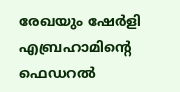രേഖയും ഷേര്‍ളി എബ്രഹാമിന്റെ ഫെഡറല്‍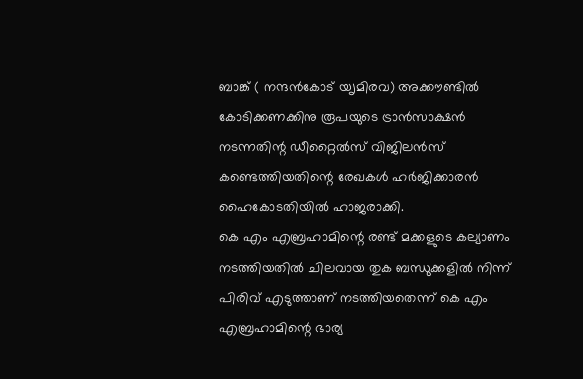ബാങ്ക് ( നന്ദന്‍കോട് യൃമിരവ) അക്കൗണ്ടില്‍ കോടിക്കണക്കിനു രൂപയുടെ ട്രാന്‍സാക്ഷന്‍ നടന്നതിന്റ ഡീറ്റൈല്‍സ് വിജിലന്‍സ് കണ്ടെത്തിയതിന്റെ രേഖകള്‍ ഹര്‍ജിക്കാരന്‍ ഹൈകോടതിയില്‍ ഹാജരാക്കി.
കെ എം എബ്രഹാമിന്റെ രണ്ട് മക്കളുടെ കല്യാണം നടത്തിയതില്‍ ചിലവായ തുക ബന്ധുക്കളില്‍ നിന്ന് പിരിവ് എടുത്താണ് നടത്തിയതെന്ന് കെ എം എബ്രഹാമിന്റെ ഭാര്യ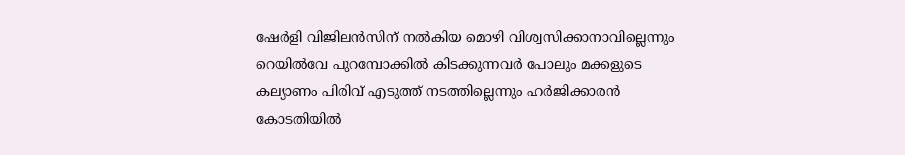ഷേര്‍ളി വിജിലന്‍സിന് നല്‍കിയ മൊഴി വിശ്വസിക്കാനാവില്ലെന്നും റെയില്‍വേ പുറമ്പോക്കില്‍ കിടക്കുന്നവര്‍ പോലും മക്കളുടെ കല്യാണം പിരിവ് എടുത്ത് നടത്തില്ലെന്നും ഹര്‍ജിക്കാരന്‍ കോടതിയില്‍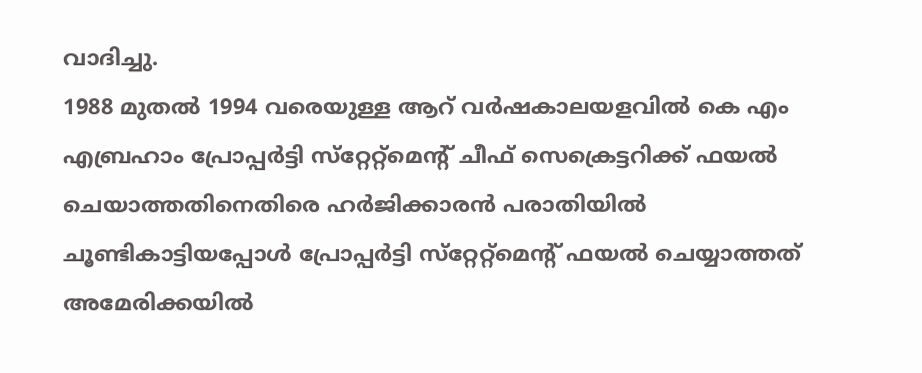വാദിച്ചു.
1988 മുതല്‍ 1994 വരെയുള്ള ആറ് വര്‍ഷകാലയളവില്‍ കെ എം എബ്രഹാം പ്രോപ്പര്‍ട്ടി സ്‌റ്റേറ്റ്‌മെന്റ് ചീഫ് സെക്രെട്ടറിക്ക് ഫയല്‍ ചെയാത്തതിനെതിരെ ഹര്‍ജിക്കാരന്‍ പരാതിയില്‍ ചൂണ്ടികാട്ടിയപ്പോള്‍ പ്രോപ്പര്‍ട്ടി സ്‌റ്റേറ്റ്‌മെന്റ് ഫയല്‍ ചെയ്യാത്തത് അമേരിക്കയില്‍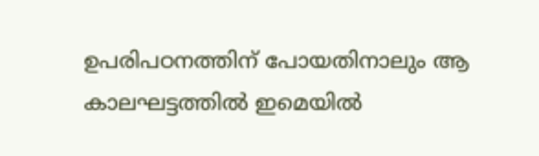ഉപരിപഠനത്തിന് പോയതിനാലും ആ കാലഘട്ടത്തില്‍ ഇമെയില്‍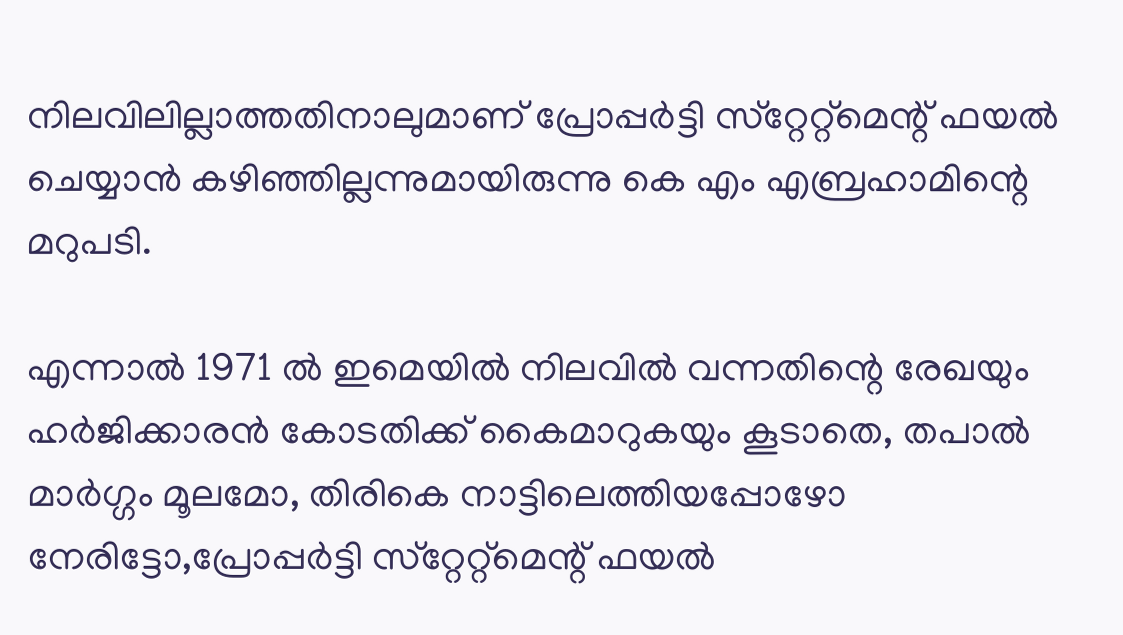നിലവിലില്ലാത്തതിനാലുമാണ് പ്രോപ്പര്‍ട്ടി സ്‌റ്റേറ്റ്‌മെന്റ് ഫയല്‍ ചെയ്യാന്‍ കഴിഞ്ഞില്ലന്നുമായിരുന്നു കെ എം എബ്രഹാമിന്റെ മറുപടി.

എന്നാല്‍ 1971 ല്‍ ഇമെയില്‍ നിലവില്‍ വന്നതിന്റെ രേഖയും ഹര്‍ജിക്കാരന്‍ കോടതിക്ക് കൈമാറുകയും കൂടാതെ, തപാല്‍ മാര്‍ഗ്ഗം മൂലമോ, തിരികെ നാട്ടിലെത്തിയപ്പോഴോ നേരിട്ടോ,പ്രോപ്പര്‍ട്ടി സ്‌റ്റേറ്റ്‌മെന്റ് ഫയല്‍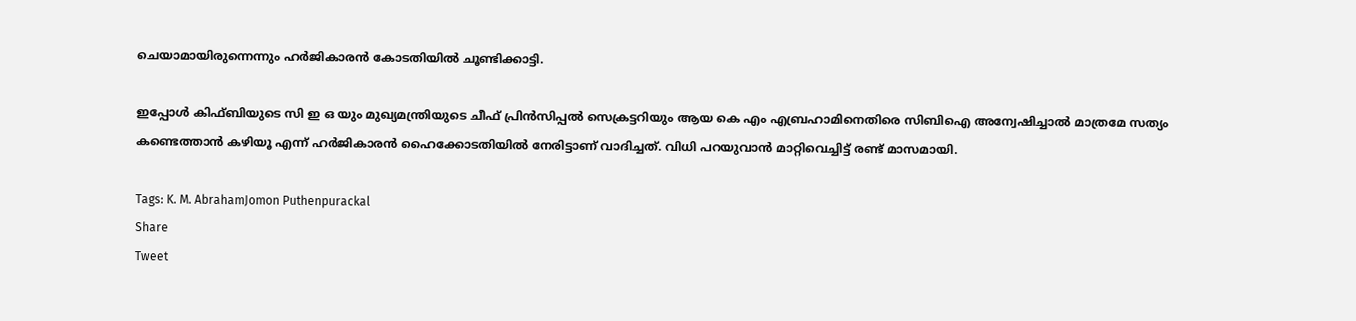ചെയാമായിരുന്നെന്നും ഹര്‍ജികാരന്‍ കോടതിയില്‍ ചൂണ്ടിക്കാട്ടി.

ഇപ്പോള്‍ കിഫ്ബിയുടെ സി ഇ ഒ യും മുഖ്യമന്ത്രിയുടെ ചീഫ് പ്രിന്‍സിപ്പല്‍ സെക്രട്ടറിയും ആയ കെ എം എബ്രഹാമിനെതിരെ സിബിഐ അന്വേഷിച്ചാല്‍ മാത്രമേ സത്യം കണ്ടെത്താന്‍ കഴിയൂ എന്ന് ഹര്‍ജികാരന്‍ ഹൈക്കോടതിയില്‍ നേരിട്ടാണ് വാദിച്ചത്. വിധി പറയുവാന്‍ മാറ്റിവെച്ചിട്ട് രണ്ട് മാസമായി.

Tags: K. M. AbrahamJomon Puthenpurackal
Share
Tweet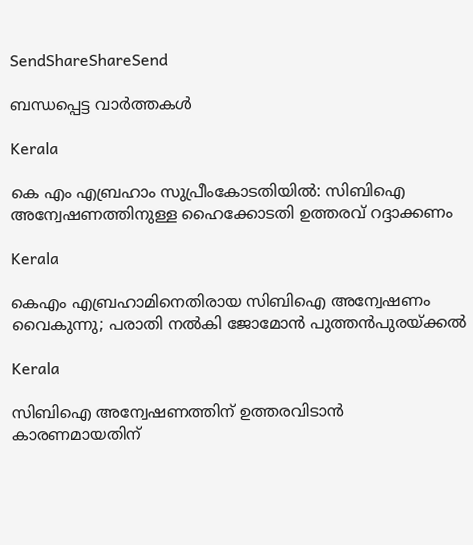SendShareShareSend

ബന്ധപ്പെട്ട വാര്‍ത്തകള്‍

Kerala

കെ എം എബ്രഹാം സുപ്രീംകോടതിയില്‍: സിബിഐ അന്വേഷണത്തിനുള്ള ഹൈക്കോടതി ഉത്തരവ് റദ്ദാക്കണം

Kerala

കെഎം എബ്രഹാമിനെതിരായ സിബിഐ അന്വേഷണം വൈകുന്നു; പരാതി നല്‍കി ജോമോന്‍ പുത്തന്‍പുരയ്‌ക്കല്‍

Kerala

സിബിഐ അന്വേഷണത്തിന് ഉത്തരവിടാന്‍ കാരണമായതിന്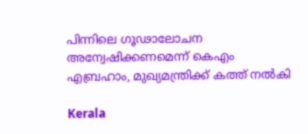പിന്നിലെ ഗൂഢാലോചന അന്വേഷിക്കണമെന്ന് കെഎം എബ്രഹാം, മുഖ്യമന്ത്രിക്ക് കത്ത് നല്‍കി

Kerala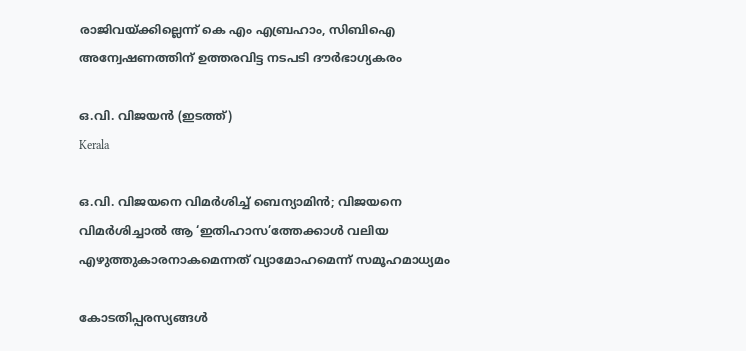രാജിവയ്‌ക്കില്ലെന്ന് കെ എം എബ്രഹാം, സിബിഐ അന്വേഷണത്തിന് ഉത്തരവിട്ട നടപടി ദൗര്‍ഭാഗ്യകരം

ഒ.വി. വിജയന്‍ (ഇടത്ത്)
Kerala

ഒ.വി. വിജയനെ വിമര്‍ശിച്ച് ബെന്യാമിന്‍; വിജയനെ വിമര്‍ശിച്ചാല്‍ ആ ‘ഇതിഹാസ’ത്തേക്കാള്‍ വലിയ എഴുത്തുകാരനാകമെന്നത് വ്യാമോഹമെന്ന് സമൂഹമാധ്യമം

കോടതിപ്പരസ്യങ്ങള്‍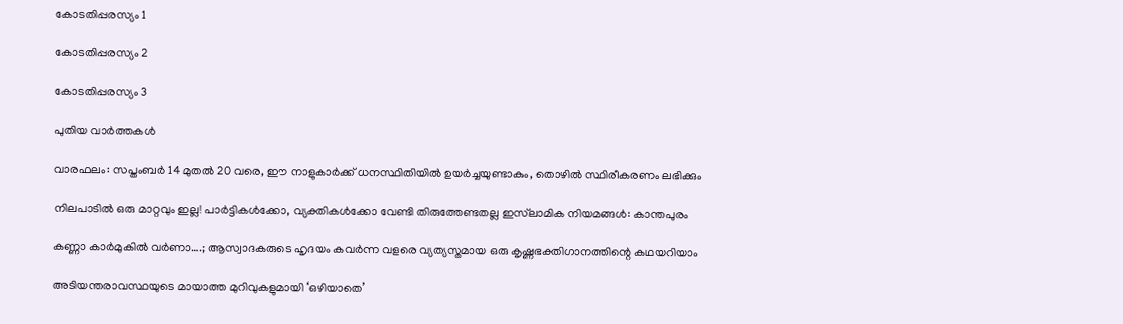കോടതിപ്പരസ്യം 1

കോടതിപ്പരസ്യം 2

കോടതിപ്പരസ്യം 3

പുതിയ വാര്‍ത്തകള്‍

വാരഫലം: സപ്തംബര്‍ 14 മുതല്‍ 20 വരെ, ഈ നാളുകാര്‍ക്ക് ധനസ്ഥിതിയില്‍ ഉയര്‍ച്ചയുണ്ടാകും, തൊഴില്‍ സ്ഥിരീകരണം ലഭിക്കും

നിലപാടില്‍ ഒരു മാറ്റവും ഇല്ല! പാര്‍ട്ടികള്‍ക്കോ, വ്യക്തികള്‍ക്കോ വേണ്ടി തിരുത്തേണ്ടതല്ല ഇസ്‌ലാമിക നിയമങ്ങള്‍: കാന്തപുരം

കണ്ണാ കാര്‍മുകില്‍ വര്‍ണാ….; ആസ്വാദകരുടെ ഹൃദയം കവര്‍ന്ന വളരെ വ്യത്യസ്തമായ ഒരു കൃഷ്ണഭക്തിഗാനത്തിന്റെ കഥയറിയാം

അടിയന്തരാവസ്ഥയുടെ മായാത്ത മുറിവുകളുമായി ‘ഒഴിയാതെ’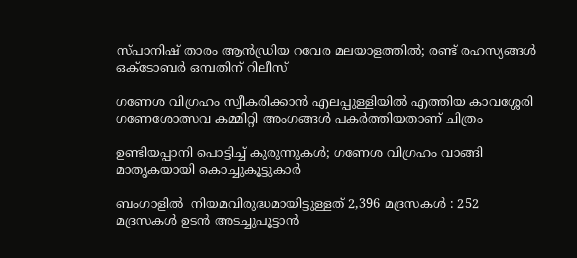സ്പാനിഷ് താരം ആന്‍ഡ്രിയ റവേര മലയാളത്തില്‍; രണ്ട് രഹസ്യങ്ങള്‍ ഒക്ടോബര്‍ ഒമ്പതിന് റിലീസ്

ഗണേശ വിഗ്രഹം സ്വീകരിക്കാൻ എലപ്പുള്ളിയിൽ എത്തിയ കാവശ്ശേരി ഗണേശോത്സവ കമ്മിറ്റി അംഗങ്ങൾ പകർത്തിയതാണ് ചിത്രം

ഉണ്ടിയപ്പാനി പൊട്ടിച്ച് കുരുന്നുകൾ; ഗണേശ വിഗ്രഹം വാങ്ങി മാതൃകയായി കൊച്ചുകൂട്ടുകാർ

ബംഗാളിൽ  നിയമവിരുദ്ധമായിട്ടുള്ളത് 2,396 മദ്രസകൾ : 252 മദ്രസകൾ ഉടൻ അടച്ചുപൂട്ടാൻ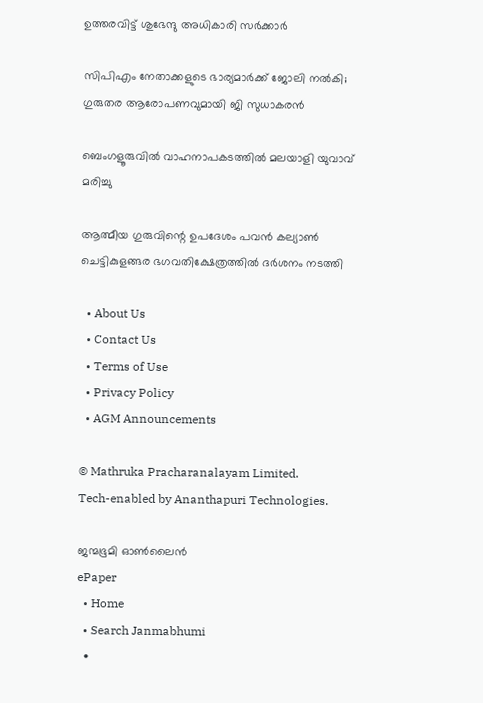ഉത്തരവിട്ട് ശുഭേന്ദു അധികാരി സർക്കാർ

സിപിഎം നേതാക്കളുടെ ഭാര്യമാർക്ക് ജോലി നൽകി; ഗുരുതര ആരോപണവുമായി ജി സുധാകരൻ

ബെംഗളൂരുവിൽ വാഹനാപകടത്തിൽ മലയാളി യുവാവ് മരിച്ചു

ആത്മീയ ഗുരുവിന്റെ ഉപദേശം പവന്‍ കല്യാണ്‍ ചെട്ടികുളങ്ങര ഭഗവതിക്ഷേത്രത്തില്‍ ദര്‍ശനം നടത്തി

  • About Us
  • Contact Us
  • Terms of Use
  • Privacy Policy
  • AGM Announcements

© Mathruka Pracharanalayam Limited.
Tech-enabled by Ananthapuri Technologies.

ജന്മഭൂമി ഓണ്‍ലൈന്‍
ePaper
  • Home
  • Search Janmabhumi
  •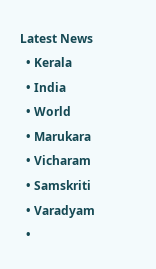Latest News
  • Kerala
  • India
  • World
  • Marukara
  • Vicharam
  • Samskriti
  • Varadyam
  •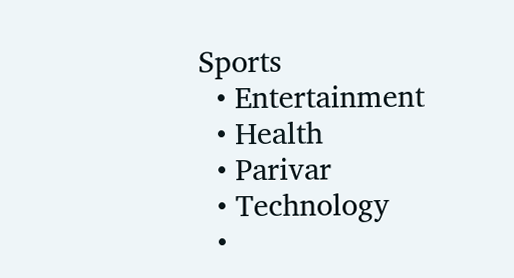Sports
  • Entertainment
  • Health
  • Parivar
  • Technology
  •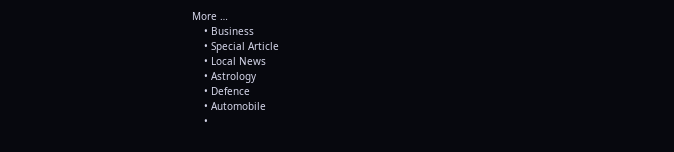More …
    • Business
    • Special Article
    • Local News
    • Astrology
    • Defence
    • Automobile
    •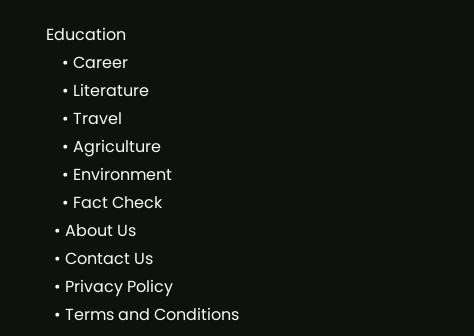Education
    • Career
    • Literature
    • Travel
    • Agriculture
    • Environment
    • Fact Check
  • About Us
  • Contact Us
  • Privacy Policy
  • Terms and Conditions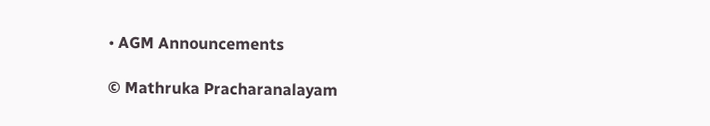• AGM Announcements

© Mathruka Pracharanalayam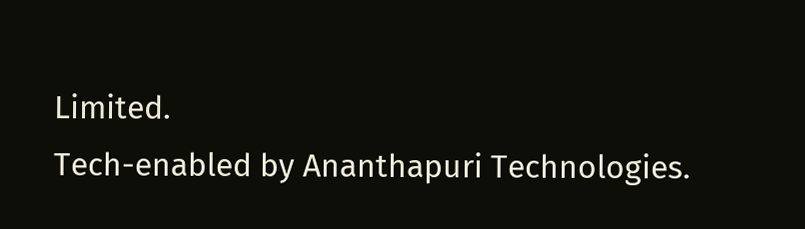Limited.
Tech-enabled by Ananthapuri Technologies.